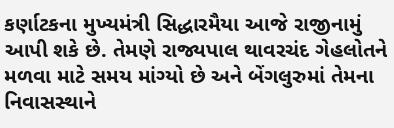કર્ણાટકના મુખ્યમંત્રી સિદ્ધારમૈયા આજે રાજીનામું આપી શકે છે. તેમણે રાજ્યપાલ થાવરચંદ ગેહલોતને મળવા માટે સમય માંગ્યો છે અને બેંગલુરુમાં તેમના નિવાસસ્થાને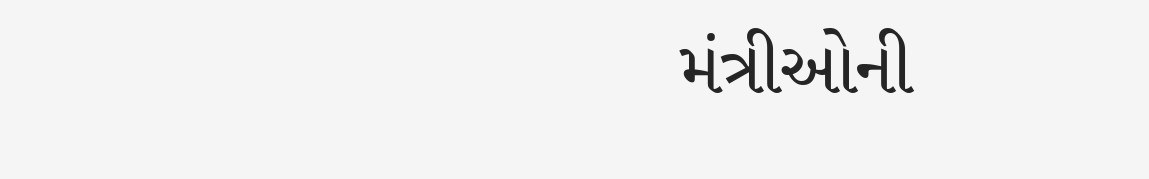મંત્રીઓની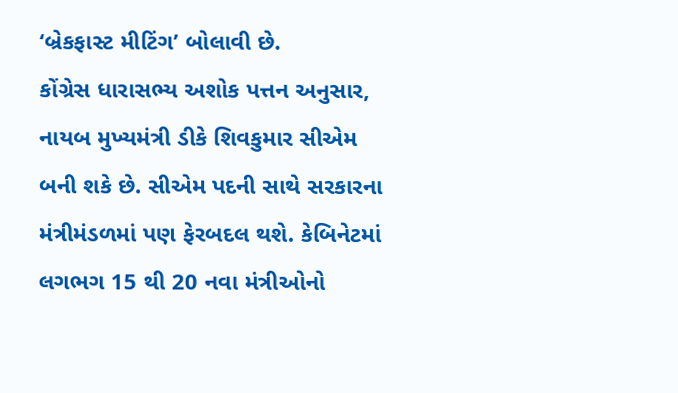‘બ્રેકફાસ્ટ મીટિંગ’ બોલાવી છે.
કોંગ્રેસ ધારાસભ્ય અશોક પત્તન અનુસાર, નાયબ મુખ્યમંત્રી ડીકે શિવકુમાર સીએમ બની શકે છે. સીએમ પદની સાથે સરકારના મંત્રીમંડળમાં પણ ફેરબદલ થશે. કેબિનેટમાં લગભગ 15 થી 20 નવા મંત્રીઓનો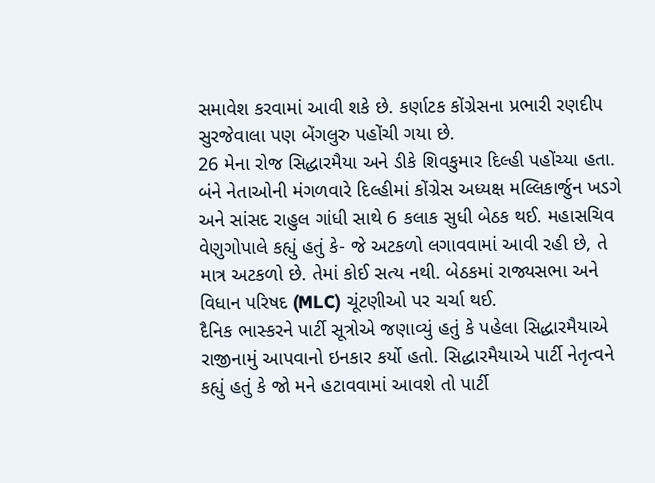સમાવેશ કરવામાં આવી શકે છે. કર્ણાટક કોંગ્રેસના પ્રભારી રણદીપ સુરજેવાલા પણ બેંગલુરુ પહોંચી ગયા છે.
26 મેના રોજ સિદ્ધારમૈયા અને ડીકે શિવકુમાર દિલ્હી પહોંચ્યા હતા. બંને નેતાઓની મંગળવારે દિલ્હીમાં કોંગ્રેસ અધ્યક્ષ મલ્લિકાર્જુન ખડગે અને સાંસદ રાહુલ ગાંધી સાથે 6 કલાક સુધી બેઠક થઈ. મહાસચિવ વેણુગોપાલે કહ્યું હતું કે- જે અટકળો લગાવવામાં આવી રહી છે, તે માત્ર અટકળો છે. તેમાં કોઈ સત્ય નથી. બેઠકમાં રાજ્યસભા અને વિધાન પરિષદ (MLC) ચૂંટણીઓ પર ચર્ચા થઈ.
દૈનિક ભાસ્કરને પાર્ટી સૂત્રોએ જણાવ્યું હતું કે પહેલા સિદ્ધારમૈયાએ રાજીનામું આપવાનો ઇનકાર કર્યો હતો. સિદ્ધારમૈયાએ પાર્ટી નેતૃત્વને કહ્યું હતું કે જો મને હટાવવામાં આવશે તો પાર્ટી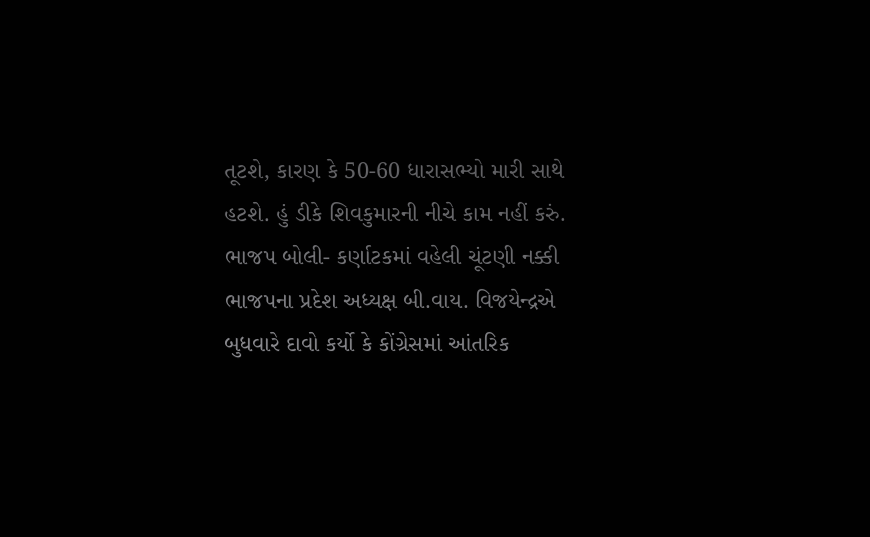તૂટશે, કારણ કે 50-60 ધારાસભ્યો મારી સાથે હટશે. હું ડીકે શિવકુમારની નીચે કામ નહીં કરું.
ભાજપ બોલી- કર્ણાટકમાં વહેલી ચૂંટણી નક્કી
ભાજપના પ્રદેશ અધ્યક્ષ બી.વાય. વિજયેન્દ્રએ બુધવારે દાવો કર્યો કે કોંગ્રેસમાં આંતરિક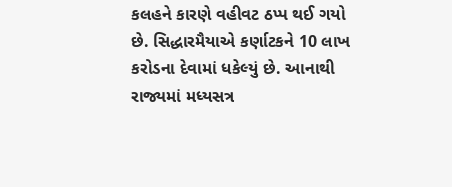કલહને કારણે વહીવટ ઠપ્પ થઈ ગયો છે. સિદ્ધારમૈયાએ કર્ણાટકને 10 લાખ કરોડના દેવામાં ધકેલ્યું છે. આનાથી રાજ્યમાં મધ્યસત્ર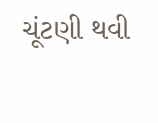ચૂંટણી થવી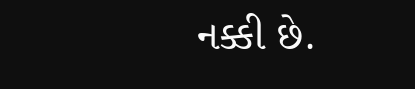નક્કી છે.